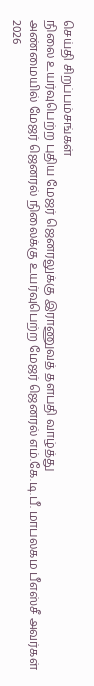செய்தி சிறப்பம்சங்கள்
நிலை உயர்வுபெற்ற புதிய மேஜர் ஜெனரலுக்கு இராணுவத் தளபதி வாழ்த்து
அண்மையில் மேஜர் ஜெனரல் நிலைக்கு உயர்வுபெற்ற மேஜர் ஜெனரல் எம்.கே.டி.பீ. மாபலகம பீஎஸ்சீ அவர்கள் 2026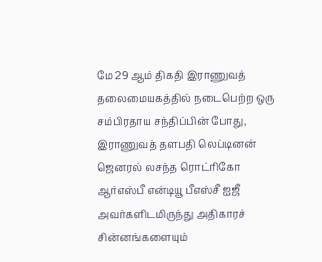மே 29 ஆம் திகதி இராணுவத் தலைமையகத்தில் நடைபெற்ற ஒரு சம்பிரதாய சந்திப்பின் போது, இராணுவத் தளபதி லெப்டினன் ஜெனரல் லசந்த ரொட்ரிகோ ஆர்எஸ்பீ என்டியூ பீஎஸ்சீ ஐஜீ அவர்களிடமிருந்து அதிகாரச் சின்னங்களையும்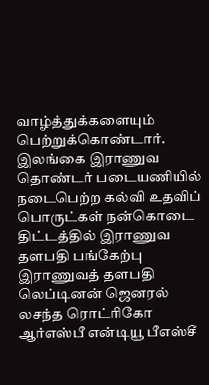வாழ்த்துக்களையும் பெற்றுக்கொண்டார்.
இலங்கை இராணுவ தொண்டர் படையணியில் நடைபெற்ற கல்வி உதவிப் பொருட்கள் நன்கொடை திட்டத்தில் இராணுவ தளபதி பங்கேற்பு
இராணுவத் தளபதி லெப்டினன் ஜெனரல் லசந்த ரொட்ரிகோ ஆர்எஸ்பீ என்டியூ பீஎஸ்சீ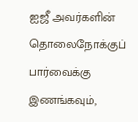ஐஜீ அவர்களின் தொலைநோக்குப் பார்வைக்கு இணங்கவும்,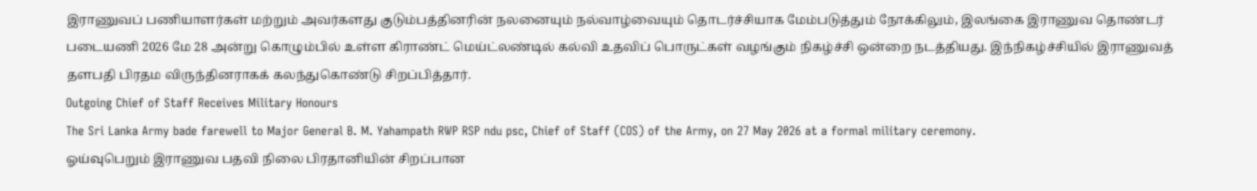இராணுவப் பணியாளர்கள் மற்றும் அவர்களது குடும்பத்தினரின் நலனையும் நல்வாழ்வையும் தொடர்ச்சியாக மேம்படுத்தும் நோக்கிலும், இலங்கை இராணுவ தொண்டர் படையணி 2026 மே 28 அன்று கொழும்பில் உள்ள கிராண்ட் மெய்ட்லண்டில் கல்வி உதவிப் பொருட்கள் வழங்கும் நிகழ்ச்சி ஒன்றை நடத்தியது. இந்நிகழ்ச்சியில் இராணுவத் தளபதி பிரதம விருந்தினராகக் கலந்துகொண்டு சிறப்பித்தார்.
Outgoing Chief of Staff Receives Military Honours
The Sri Lanka Army bade farewell to Major General B. M. Yahampath RWP RSP ndu psc, Chief of Staff (COS) of the Army, on 27 May 2026 at a formal military ceremony.
ஓய்வுபெறும் இராணுவ பதவி நிலை பிரதானியின் சிறப்பான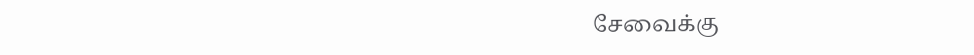சேவைக்கு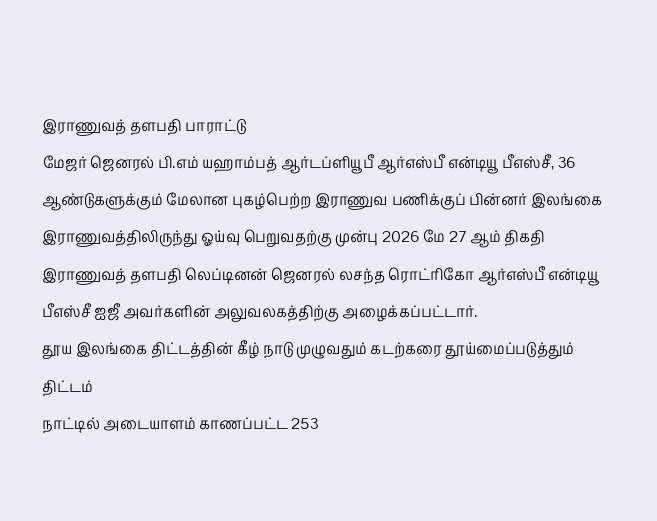இராணுவத் தளபதி பாராட்டு
மேஜர் ஜெனரல் பி.எம் யஹாம்பத் ஆர்டப்ளியூபீ ஆர்எஸ்பீ என்டியூ பீஎஸ்சீ, 36 ஆண்டுகளுக்கும் மேலான புகழ்பெற்ற இராணுவ பணிக்குப் பின்னர் இலங்கை இராணுவத்திலிருந்து ஓய்வு பெறுவதற்கு முன்பு 2026 மே 27 ஆம் திகதி இராணுவத் தளபதி லெப்டினன் ஜெனரல் லசந்த ரொட்ரிகோ ஆர்எஸ்பீ என்டியூ பீஎஸ்சீ ஐஜீ அவர்களின் அலுவலகத்திற்கு அழைக்கப்பட்டார்.
தூய இலங்கை திட்டத்தின் கீழ் நாடு முழுவதும் கடற்கரை தூய்மைப்படுத்தும் திட்டம்
நாட்டில் அடையாளம் காணப்பட்ட 253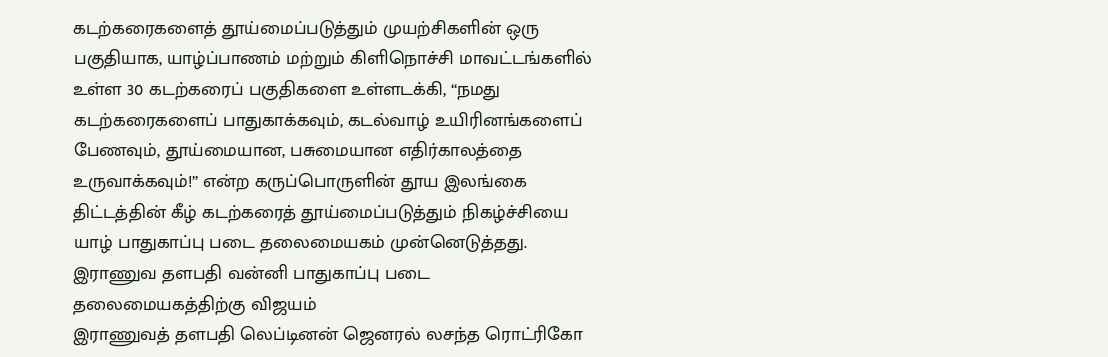கடற்கரைகளைத் தூய்மைப்படுத்தும் முயற்சிகளின் ஒரு பகுதியாக, யாழ்ப்பாணம் மற்றும் கிளிநொச்சி மாவட்டங்களில் உள்ள 30 கடற்கரைப் பகுதிகளை உள்ளடக்கி, “நமது கடற்கரைகளைப் பாதுகாக்கவும், கடல்வாழ் உயிரினங்களைப் பேணவும், தூய்மையான, பசுமையான எதிர்காலத்தை உருவாக்கவும்!” என்ற கருப்பொருளின் தூய இலங்கை திட்டத்தின் கீழ் கடற்கரைத் தூய்மைப்படுத்தும் நிகழ்ச்சியை யாழ் பாதுகாப்பு படை தலைமையகம் முன்னெடுத்தது.
இராணுவ தளபதி வன்னி பாதுகாப்பு படை தலைமையகத்திற்கு விஜயம்
இராணுவத் தளபதி லெப்டினன் ஜெனரல் லசந்த ரொட்ரிகோ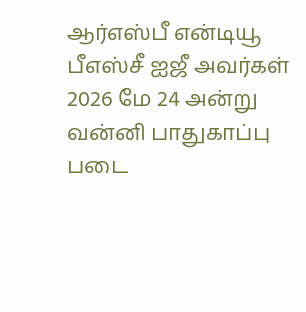ஆர்எஸ்பீ என்டியூ பீஎஸ்சீ ஐஜீ அவர்கள் 2026 மே 24 அன்று வன்னி பாதுகாப்பு படை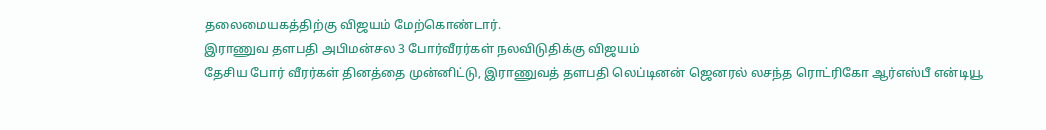தலைமையகத்திற்கு விஜயம் மேற்கொண்டார்.
இராணுவ தளபதி அபிமன்சல 3 போர்வீரர்கள் நலவிடுதிக்கு விஜயம்
தேசிய போர் வீரர்கள் தினத்தை முன்னிட்டு, இராணுவத் தளபதி லெப்டினன் ஜெனரல் லசந்த ரொட்ரிகோ ஆர்எஸ்பீ என்டியூ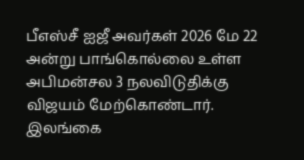பீஎஸ்சீ ஐஜீ அவர்கள் 2026 மே 22 அன்று பாங்கொல்லை உள்ள அபிமன்சல 3 நலவிடுதிக்கு விஜயம் மேற்கொண்டார்.
இலங்கை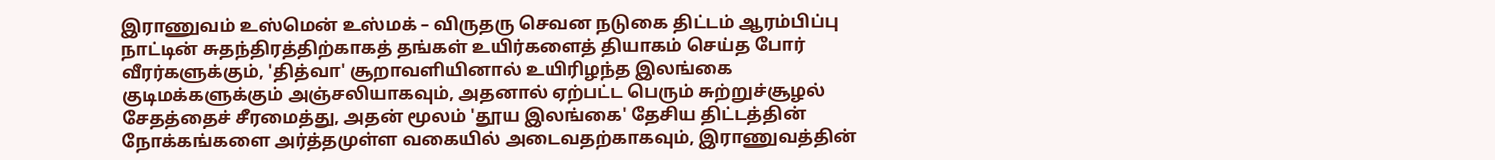இராணுவம் உஸ்மென் உஸ்மக் – விருதரு செவன நடுகை திட்டம் ஆரம்பிப்பு
நாட்டின் சுதந்திரத்திற்காகத் தங்கள் உயிர்களைத் தியாகம் செய்த போர் வீரர்களுக்கும், 'தித்வா' சூறாவளியினால் உயிரிழந்த இலங்கை குடிமக்களுக்கும் அஞ்சலியாகவும், அதனால் ஏற்பட்ட பெரும் சுற்றுச்சூழல் சேதத்தைச் சீரமைத்து, அதன் மூலம் 'தூய இலங்கை' தேசிய திட்டத்தின் நோக்கங்களை அர்த்தமுள்ள வகையில் அடைவதற்காகவும், இராணுவத்தின்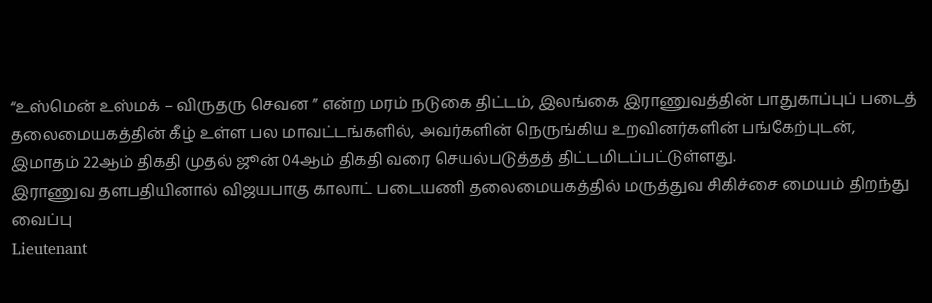“உஸ்மென் உஸ்மக் – விருதரு செவன ” என்ற மரம் நடுகை திட்டம், இலங்கை இராணுவத்தின் பாதுகாப்புப் படைத் தலைமையகத்தின் கீழ் உள்ள பல மாவட்டங்களில், அவர்களின் நெருங்கிய உறவினர்களின் பங்கேற்புடன், இமாதம் 22ஆம் திகதி முதல் ஜூன் 04ஆம் திகதி வரை செயல்படுத்தத் திட்டமிடப்பட்டுள்ளது.
இராணுவ தளபதியினால் விஜயபாகு காலாட் படையணி தலைமையகத்தில் மருத்துவ சிகிச்சை மையம் திறந்து வைப்பு
Lieutenant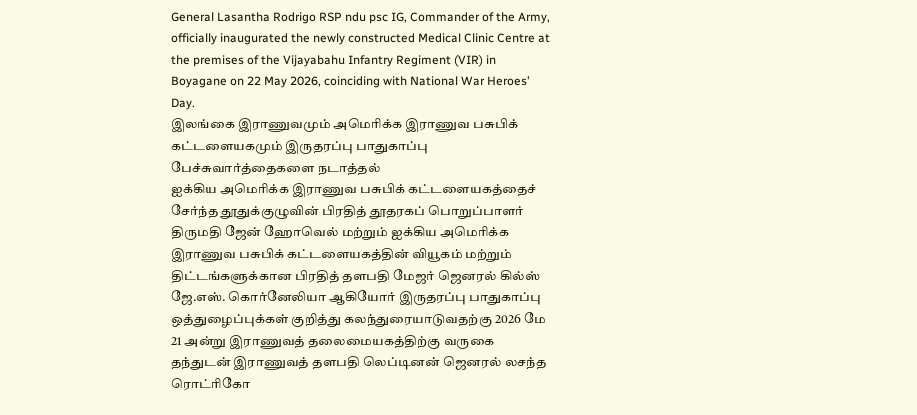General Lasantha Rodrigo RSP ndu psc IG, Commander of the Army, officially inaugurated the newly constructed Medical Clinic Centre at the premises of the Vijayabahu Infantry Regiment (VIR) in Boyagane on 22 May 2026, coinciding with National War Heroes’ Day.
இலங்கை இராணுவமும் அமெரிக்க இராணுவ பசுபிக் கட்டளையகமும் இருதரப்பு பாதுகாப்பு பேச்சுவார்த்தைகளை நடாத்தல்
ஐக்கிய அமெரிக்க இராணுவ பசுபிக் கட்டளையகத்தைச் சேர்ந்த தூதுக்குழுவின் பிரதித் தூதரகப் பொறுப்பாளர் திருமதி ஜேன் ஹோவெல் மற்றும் ஐக்கிய அமெரிக்க இராணுவ பசுபிக் கட்டளையகத்தின் வியூகம் மற்றும் திட்டங்களுக்கான பிரதித் தளபதி மேஜர் ஜெனரல் கில்ஸ் ஜே.எஸ். கொர்னேலியா ஆகியோர் இருதரப்பு பாதுகாப்பு ஒத்துழைப்புக்கள் குறித்து கலந்துரையாடுவதற்கு 2026 மே 21 அன்று இராணுவத் தலைமையகத்திற்கு வருகை தந்துடன் இராணுவத் தளபதி லெப்டினன் ஜெனரல் லசந்த ரொட்ரிகோ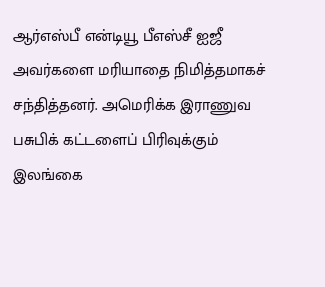ஆர்எஸ்பீ என்டியூ பீஎஸ்சீ ஐஜீ அவர்களை மரியாதை நிமித்தமாகச் சந்தித்தனர். அமெரிக்க இராணுவ பசுபிக் கட்டளைப் பிரிவுக்கும் இலங்கை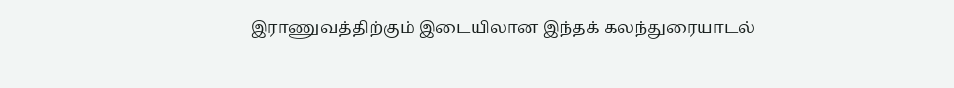இராணுவத்திற்கும் இடையிலான இந்தக் கலந்துரையாடல்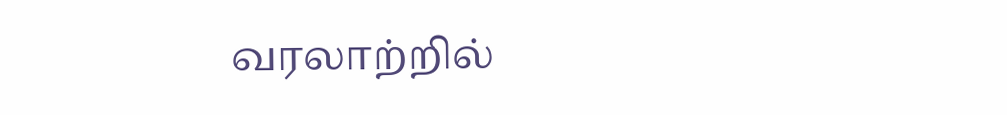வரலாற்றில்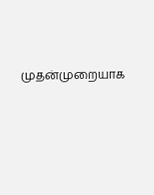முதன்முறையாக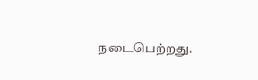நடைபெற்றது.